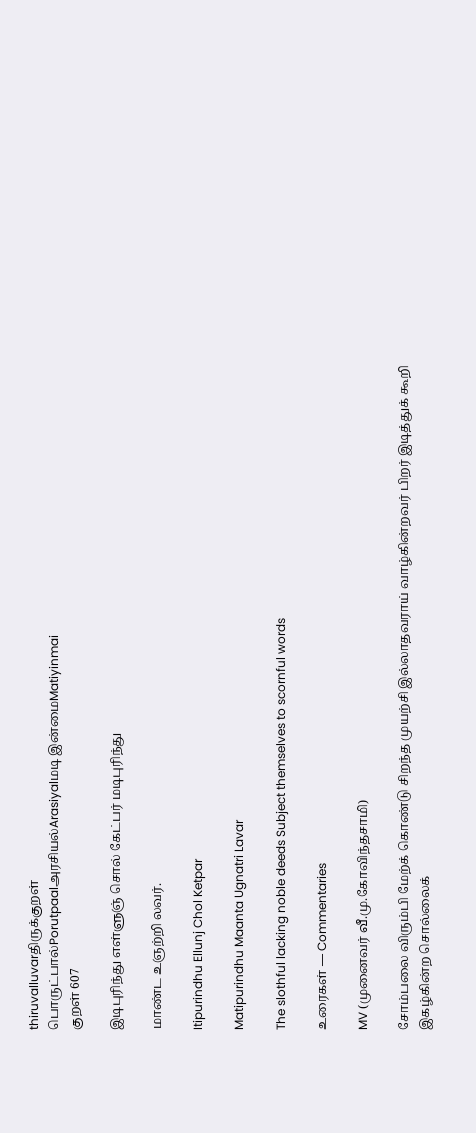thiruvalluvarதிருக்குறள்
பொருட்பால்Porutpaalஅரசியல்Arasiyalமடி இன்மைMatiyinmai
குறள் 607

இடிபுரிந்து எள்ளுஞ் சொல் கேட்பர் மடிபுரிந்து

மாண்ட உஞற்றி லவர்.

Itipurindhu Ellunj Chol Ketpar

Matipurindhu Maanta Ugnatri Lavar

The slothful lacking noble deeds Subject themselves to scornful words

உரைகள் — Commentaries

MV (முனைவர் வீ.மு.கோவிந்தசாமி)

சோம்பலை விரும்பி மேற்க் கொண்டு சிறந்த முயற்சி இல்லாதவராய் வாழ்கின்றவர் பிறர் இடித்துக் கூறி இகழ்கின்ற சொல்லைக்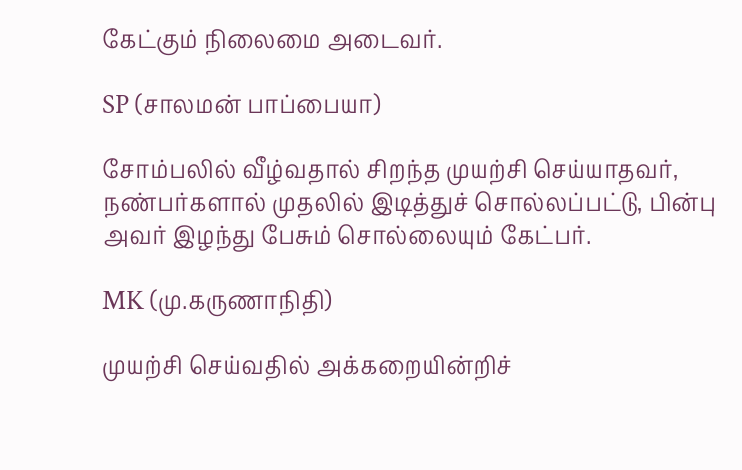கேட்கும் நிலைமை அடைவர்.

SP (சாலமன் பாப்பையா)

சோம்பலில் வீழ்வதால் சிறந்த முயற்சி செய்யாதவர், நண்பர்களால் முதலில் இடித்துச் சொல்லப்பட்டு, பின்பு அவர் இழந்து பேசும் சொல்லையும் கேட்பர்.

MK (மு.கருணாநிதி)

முயற்சி செய்வதில் அக்கறையின்றிச்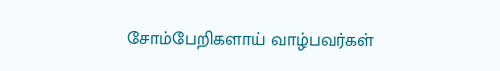சோம்பேறிகளாய் வாழ்பவர்கள்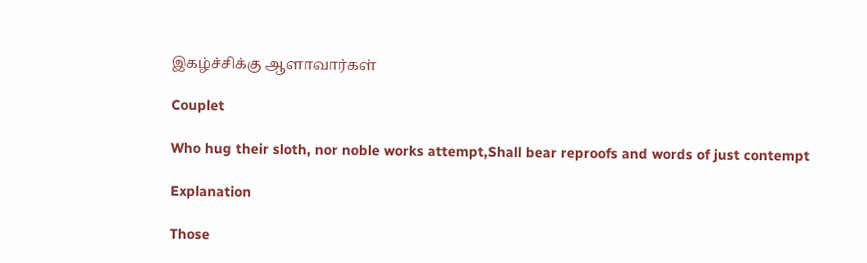இகழ்ச்சிக்கு ஆளாவார்கள்

Couplet

Who hug their sloth, nor noble works attempt,Shall bear reproofs and words of just contempt

Explanation

Those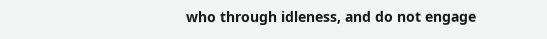who through idleness, and do not engage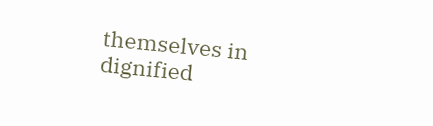themselves in dignified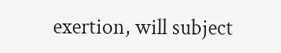exertion, will subject